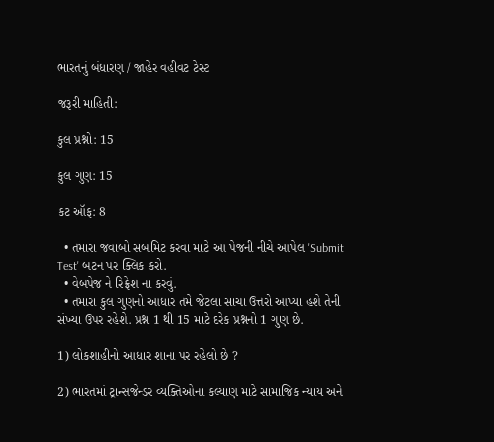ભારતનું બંધારણ / જાહેર વહીવટ ટેસ્ટ

જરૂરી માહિતી:

કુલ પ્રશ્નો: 15

કુલ ગુણ: 15

કટ ઑફ: 8

  • તમારા જવાબો સબમિટ કરવા માટે આ પેજની નીચે આપેલ 'Submit Test' બટન પર ક્લિક કરો.
  • વેબપેજ ને રિફ્રેશ ના કરવું.
  • તમારા કુલ ગુણનો આધાર તમે જેટલા સાચા ઉત્તરો આપ્યા હશે તેની સંખ્યા ઉપર રહેશે. પ્રશ્ન 1 થી 15 માટે દરેક પ્રશ્નનો 1 ગુણ છે.

1) લોકશાહીનો આધાર શાના પર રહેલો છે ?

2) ભારતમાં ટ્રાન્સજેન્ડર વ્યક્તિઓના કલ્યાણ માટે સામાજિક ન્યાય અને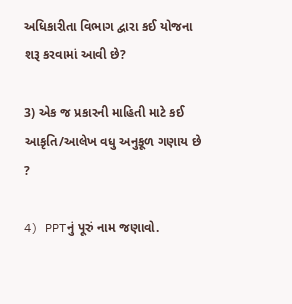અધિકારીતા વિભાગ દ્વારા કઈ યોજના શરૂ કરવામાં આવી છે?

3) એક જ પ્રકારની માહિતી માટે કઈ આકૃતિ/આલેખ વધુ અનુકૂળ ગણાય છે ?

4) PPTનું પૂરું નામ જણાવો.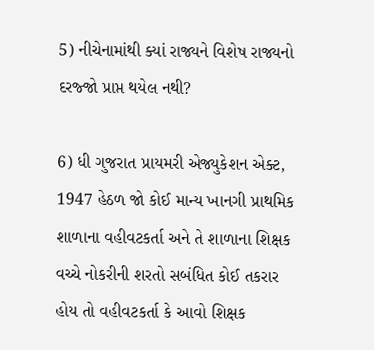5) નીચેનામાંથી ક્યાં રાજ્યને વિશેષ રાજ્યનો દરજ્જો પ્રાપ્ત થયેલ નથી?

6) ધી ગુજરાત પ્રાયમરી એજ્યુકેશન એક્ટ, 1947 હેઠળ જો કોઈ માન્ય ખાનગી પ્રાથમિક શાળાના વહીવટકર્તા અને તે શાળાના શિક્ષક વચ્ચે નોકરીની શરતો સબંધિત કોઈ તકરાર હોય તો વહીવટકર્તા કે આવો શિક્ષક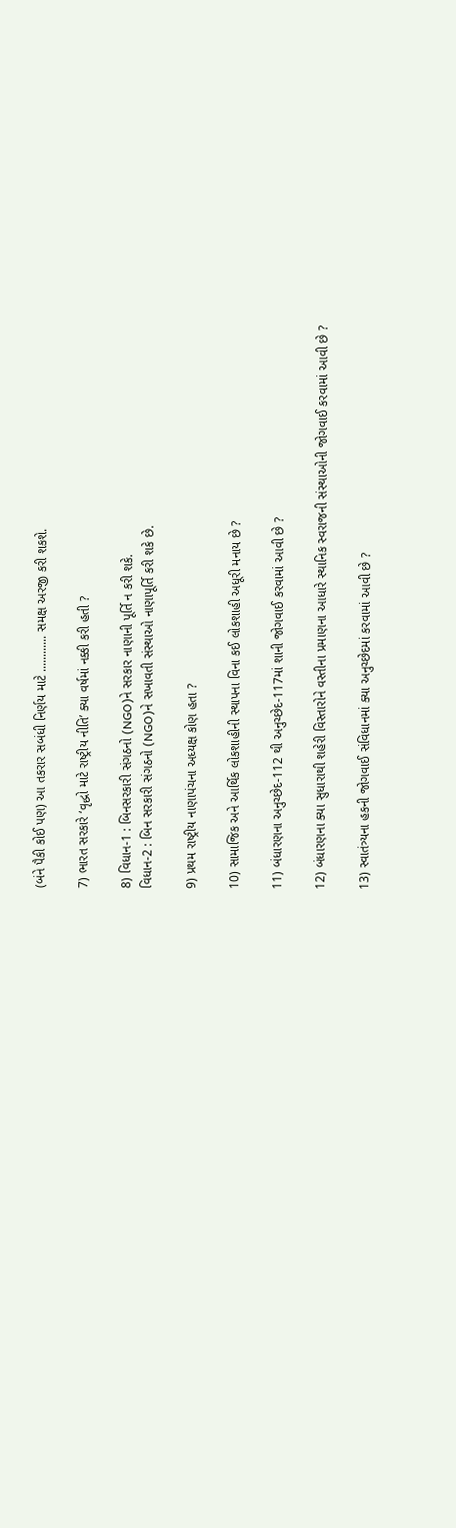(બંને પૈકી કોઈ પણ) આ તકરાર સબંધી નિર્ણય માટે ............ સમક્ષ અરજી કરી શકશે.

7) ભારત સરકારે ‘વૃદ્ધો માટે રાષ્ટ્રીય નીતિ’ ક્યા વર્ષમાં નક્કી કરી હતી ?

8) વિધાન-1 : બિનસરકારી સંગઠનો (NGO)ને સરકાર નાણાની પૂર્તિ ન કરી શકે.
વિધાન-2 : બિન સરકારી સંગઠનો (NGO)ને સખાવતી સંસ્થાઓ નાણાપૂર્તિ કરી શકે છે.

9) પ્રથમ રાષ્ટ્રીય નાણાપંચના અધ્યક્ષ કોણ હતા ?

10) સામાજિક અને આર્થિક લોકશાહીની સ્થાપના વિના કઈ લોકશાહી અધૂરી મનાય છે ?

11) બંધારણના અનુચ્છેદ-112 થી અનુચ્છેદ-117માં શાની જોગવાઈ કરવામાં આવી છે ?

12) બંધારણના ક્યા સુધારાથી શહેરી વિસ્તારોને વસ્તીના પ્રમાણના આધારે સ્થાનિક સ્વરાજની સંસ્થાઓની જોગવાઈ કરવામાં આવી છે ?

13) સ્વાતંત્ર્યના હકની જોગવાઈ સંવિધાનમાં ક્યા અનુચ્છેદમાં કરવામાં આવી છે ?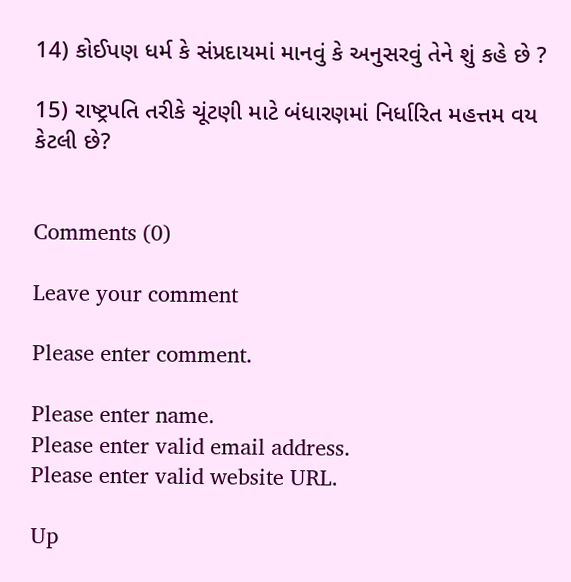14) કોઈપણ ધર્મ કે સંપ્રદાયમાં માનવું કે અનુસરવું તેને શું કહે છે ?

15) રાષ્ટ્રપતિ તરીકે ચૂંટણી માટે બંધારણમાં નિર્ધારિત મહત્તમ વય કેટલી છે?


Comments (0)

Leave your comment

Please enter comment.

Please enter name.
Please enter valid email address.
Please enter valid website URL.

Up